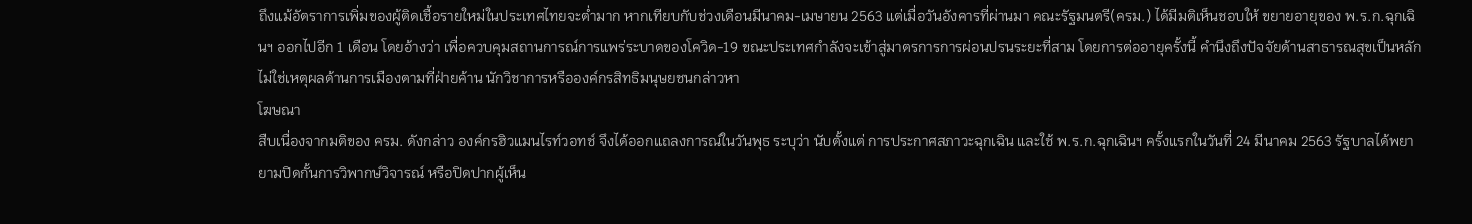ถึงแม้อัตราการเพิ่มของผู้ติดเชื้อรายใหม่ในประเทศไทยจะต่ำมาก หากเทียบกับช่วงเดือนมีนาคม-เมษายน 2563 แต่เมื่อวันอังคารที่ผ่านมา คณะรัฐมนตรี(ครม.) ได้มีมติเห็นชอบให้ ขยายอายุของ พ.ร.ก.ฉุกเฉินฯ ออกไปอีก 1 เดือน โดยอ้างว่า เพื่อควบคุมสถานการณ์การแพร่ระบาดของโควิด-19 ขณะประเทศกำลังจะเข้าสู่มาตรการการผ่อนปรนระยะที่สาม โดยการต่ออายุครั้งนี้ คำนึงถึงปัจจัยด้านสาธารณสุขเป็นหลัก ไม่ใช่เหตุผลด้านการเมืองตามที่ฝ่ายค้าน นักวิชาการหรือองค์กรสิทธิมนุษยชนกล่าวหา
โฆษณา
สืบเนื่องจากมติของ ครม. ดังกล่าว องค์กรฮิวแมนไรท์วอทช์ จึงได้ออกแถลงการณ์ในวันพุธ ระบุว่า นับตั้งแต่ การประกาศสภาวะฉุกเฉิน และใช้ พ.ร.ก.ฉุกเฉินฯ ครั้งแรกในวันที่ 24 มีนาคม 2563 รัฐบาลได้พยายามปิดกั้นการวิพากษ์วิจารณ์ หรือปิดปากผู้เห็น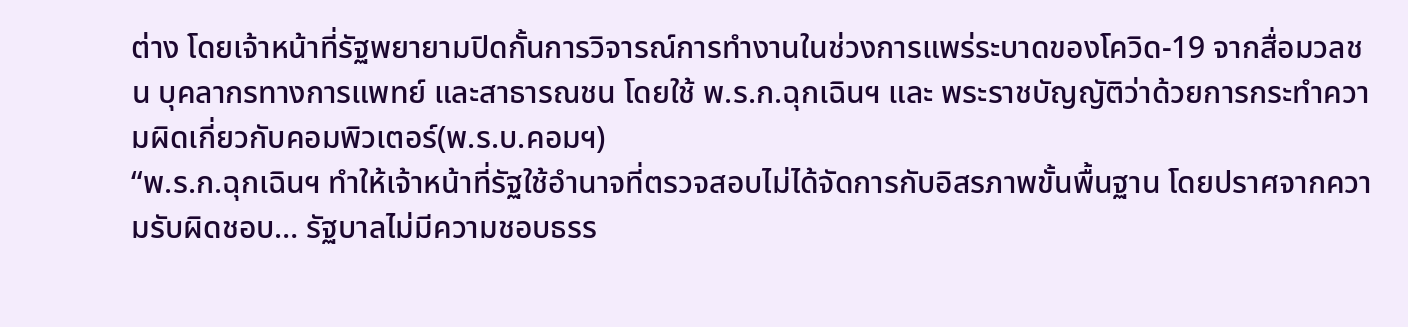ต่าง โดยเจ้าหน้าที่รัฐพยายามปิดกั้นการวิจารณ์การทำงานในช่วงการแพร่ระบาดของโควิด-19 จากสื่อมวลชน บุคลากรทางการแพทย์ และสาธารณชน โดยใช้ พ.ร.ก.ฉุกเฉินฯ และ พระราชบัญญัติว่าด้วยการกระทำความผิดเกี่ยวกับคอมพิวเตอร์(พ.ร.บ.คอมฯ)
“พ.ร.ก.ฉุกเฉินฯ ทำให้เจ้าหน้าที่รัฐใช้อำนาจที่ตรวจสอบไม่ได้จัดการกับอิสรภาพขั้นพื้นฐาน โดยปราศจากความรับผิดชอบ… รัฐบาลไม่มีความชอบธรร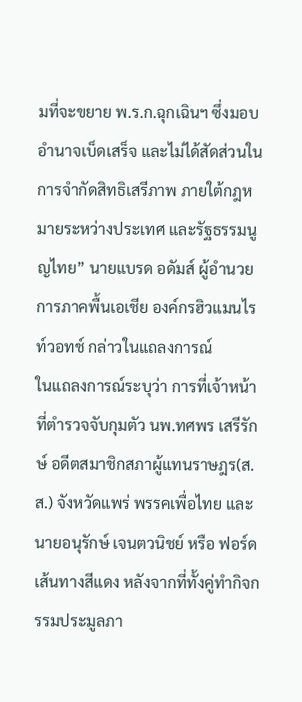มที่จะขยาย พ.ร.ก.ฉุกเฉินฯ ซึ่งมอบอำนาจเบ็ดเสร็จ และไม่ได้สัดส่วนในการจำกัดสิทธิเสรีภาพ ภายใต้กฎหมายระหว่างประเทศ และรัฐธรรมนูญไทย” นายแบรด อดัมส์ ผู้อำนวยการภาคพื้นเอเชีย องค์กรฮิวแมนไรท์วอทช์ กล่าวในแถลงการณ์
ในแถลงการณ์ระบุว่า การที่เจ้าหน้าที่ตำรวจจับกุมตัว นพ.ทศพร เสรีรักษ์ อดีตสมาชิกสภาผู้แทนราษฎร(ส.ส.) จังหวัดแพร่ พรรคเพื่อไทย และ นายอนุรักษ์ เจนตวนิชย์ หรือ ฟอร์ด เส้นทางสีแดง หลังจากที่ทั้งคู่ทำกิจกรรมประมูลภา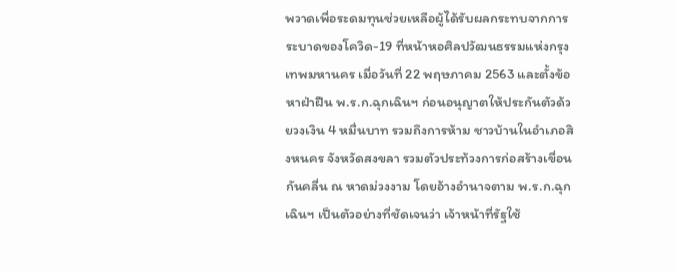พวาดเพื่อระดมทุนช่วยเหลือผู้ได้รับผลกระทบจากการระบาดของโควิด-19 ที่หน้าหอศิลปวัฒนธรรมแห่งกรุงเทพมหานคร เมื่อวันที่ 22 พฤษภาคม 2563 และตั้งข้อหาฝ่าฝืน พ.ร.ก.ฉุกเฉินฯ ก่อนอนุญาตให้ประกันตัวด้วยวงเงิน 4 หมื่นบาท รวมถึงการห้าม ชาวบ้านในอำเภอสิงหนคร จังหวัดสงขลา รวมตัวประท้วงการก่อสร้างเขื่อนกันคลื่น ณ หาดม่วงงาม โดยอ้างอำนาจตาม พ.ร.ก.ฉุกเฉินฯ เป็นตัวอย่างที่ชัดเจนว่า เจ้าหน้าที่รัฐใช้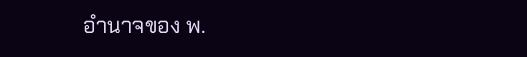อำนาจของ พ.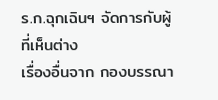ร.ก.ฉุกเฉินฯ จัดการกับผู้ที่เห็นต่าง
เรื่องอื่นจาก กองบรรณา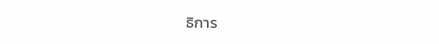ธิการ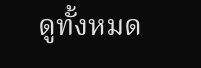ดูทั้งหมด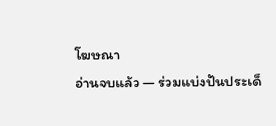โฆษณา
อ่านจบแล้ว — ร่วมแบ่งปันประเด็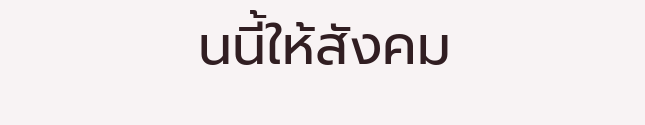นนี้ให้สังคม